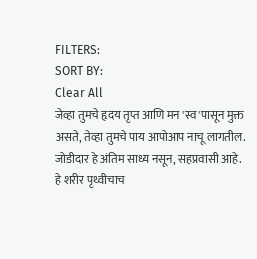FILTERS:
SORT BY:
Clear All
जेव्हा तुमचे हृदय तृप्त आणि मन 'स्व'पासून मुक्त असते, तेव्हा तुमचे पाय आपोआप नाचू लागतील.
जोडीदार हे अंतिम साध्य नसून, सहप्रवासी आहे.
हे शरीर पृथ्वीचाच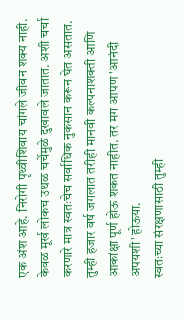एक अंश आहे. निरोगी पृथ्वीशिवाय चांगले जीवन शक्य नाही.
केवळ मूर्ख लोकच उथळ चर्चेमुळे दुखावले जातात. अशी चर्चा करणारे मात्र स्वतःचेच सर्वाधिक नुकसान करून घेत असतात.
तुम्ही हजार वर्ष जगलात तरीही मानवी कल्पनाशक्ती आणि आकांक्षा पूर्ण होऊ शकत नाहीत. तर मग आपण 'आनंदी अपयशी' होऊया.
स्वतःच्या संरक्षणासाठी तुम्ही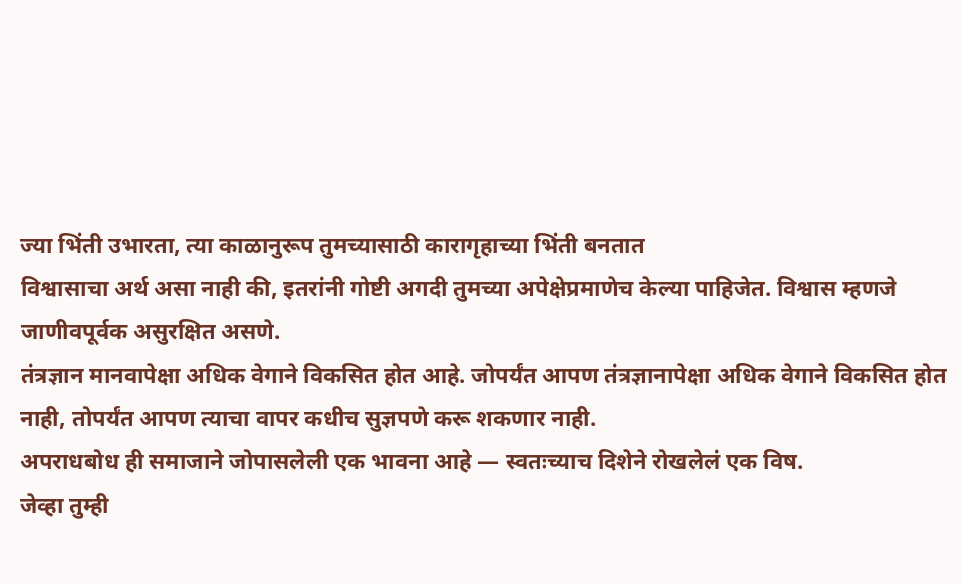ज्या भिंती उभारता, त्या काळानुरूप तुमच्यासाठी कारागृहाच्या भिंती बनतात
विश्वासाचा अर्थ असा नाही की, इतरांनी गोष्टी अगदी तुमच्या अपेक्षेप्रमाणेच केल्या पाहिजेत. विश्वास म्हणजे जाणीवपूर्वक असुरक्षित असणे.
तंत्रज्ञान मानवापेक्षा अधिक वेगाने विकसित होत आहे. जोपर्यंत आपण तंत्रज्ञानापेक्षा अधिक वेगाने विकसित होत नाही, तोपर्यंत आपण त्याचा वापर कधीच सुज्ञपणे करू शकणार नाही.
अपराधबोध ही समाजाने जोपासलेली एक भावना आहे — स्वतःच्याच दिशेने रोखलेलं एक विष.
जेव्हा तुम्ही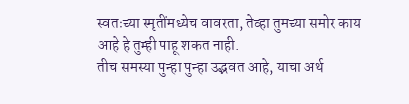स्वतःच्या स्मृतींमध्येच वावरता, तेव्हा तुमच्या समोर काय आहे हे तुम्ही पाहू शकत नाही.
तीच समस्या पुन्हा पुन्हा उद्भवत आहे, याचा अर्थ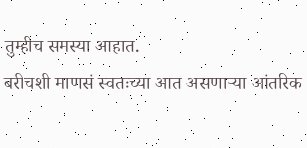तुम्हीच समस्या आहात.
बरीचशी माणसं स्वतःच्या आत असणाऱ्या आंतरिक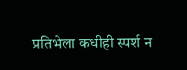प्रतिभेला कधीही स्पर्श न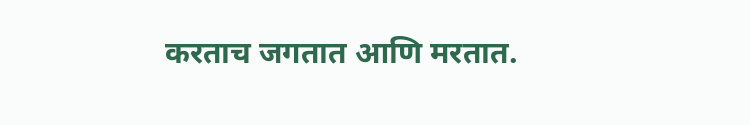करताच जगतात आणि मरतात.